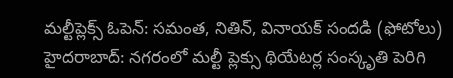మల్టీప్లెక్స్ ఓపెన్: సమంత, నితిన్, వినాయక్ సందడి (ఫోటోలు)
హైదరాబాద్: నగరంలో మల్టీ ప్లెక్సు థియేటర్ల సంస్కృతి పెరిగి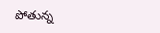పోతున్న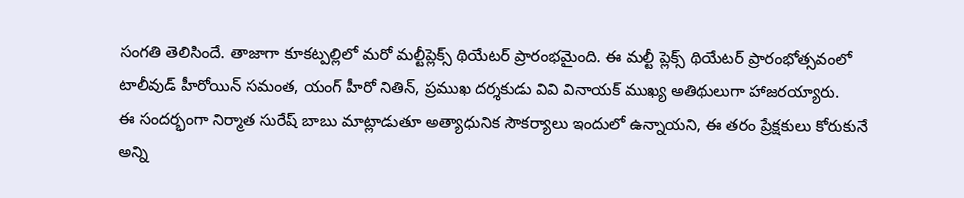సంగతి తెలిసిందే. తాజాగా కూకట్పల్లిలో మరో మల్టీప్లెక్స్ థియేటర్ ప్రారంభమైంది. ఈ మల్టీ ప్లెక్స్ థియేటర్ ప్రారంభోత్సవంలో టాలీవుడ్ హీరోయిన్ సమంత, యంగ్ హీరో నితిన్, ప్రముఖ దర్శకుడు వివి వినాయక్ ముఖ్య అతిథులుగా హాజరయ్యారు.
ఈ సందర్భంగా నిర్మాత సురేష్ బాబు మాట్లాడుతూ అత్యాధునిక సౌకర్యాలు ఇందులో ఉన్నాయని, ఈ తరం ప్రేక్షకులు కోరుకునే అన్ని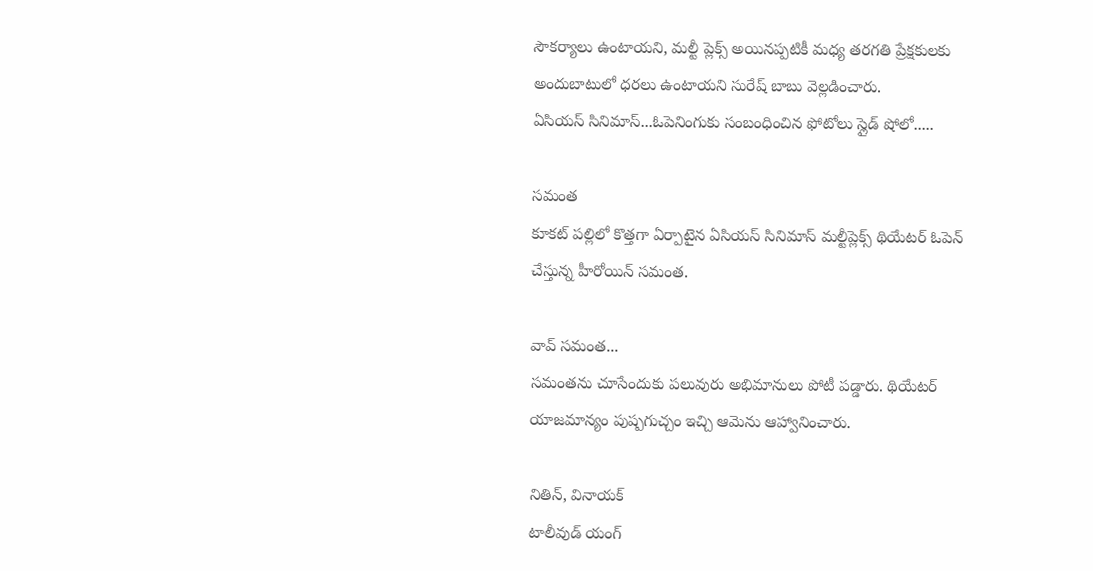సౌకర్యాలు ఉంటాయని, మల్టీ ప్లెక్స్ అయినప్పటికీ మధ్య తరగతి ప్రేక్షకులకు అందుబాటులో ధరలు ఉంటాయని సురేష్ బాబు వెల్లడించారు.
ఏసియస్ సినిమాస్...ఓపెనింగుకు సంబంధించిన ఫోటోలు స్లైడ్ షోలో.....

సమంత
కూకట్ పల్లిలో కొత్తగా ఏర్పాటైన ఏసియస్ సినిమాస్ మల్టీప్లెక్స్ థియేటర్ ఓపెన్ చేస్తున్న హీరోయిన్ సమంత.

వావ్ సమంత...
సమంతను చూసేందుకు పలువురు అభిమానులు పోటీ పడ్డారు. థియేటర్ యాజమాన్యం పుష్పగుచ్చం ఇచ్చి ఆమెను ఆహ్వానించారు.

నితిన్, వినాయక్
టాలీవుడ్ యంగ్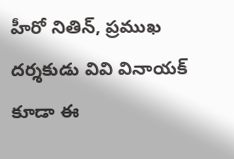హీరో నితిన్, ప్రముఖ దర్శకుడు వివి వినాయక్ కూడా ఈ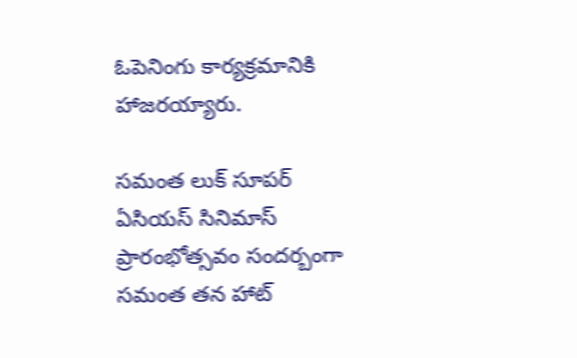ఓపెనింగు కార్యక్రమానికి హాజరయ్యారు.

సమంత లుక్ సూపర్
ఏసియస్ సినిమాస్ ప్రారంభోత్సవం సందర్బంగా సమంత తన హాట్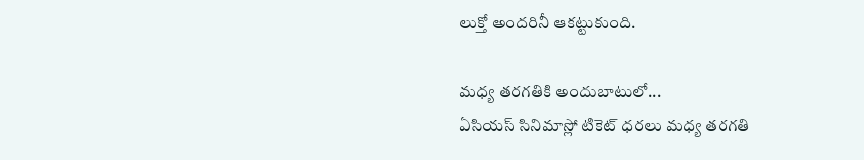లుక్తో అందరినీ ఆకట్టుకుంది.

మధ్య తరగతికి అందుబాటులో...
ఏసియస్ సినిమాస్లో టికెట్ ధరలు మధ్య తరగతి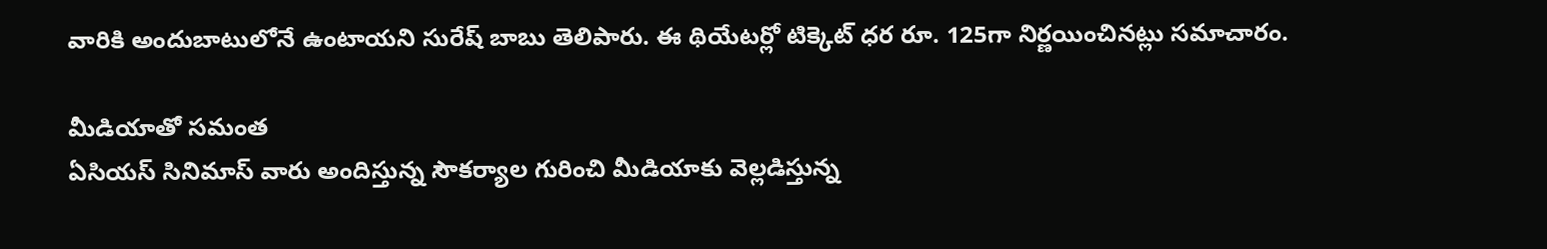వారికి అందుబాటులోనే ఉంటాయని సురేష్ బాబు తెలిపారు. ఈ థియేటర్లో టిక్కెట్ ధర రూ. 125గా నిర్ణయించినట్లు సమాచారం.

మీడియాతో సమంత
ఏసియస్ సినిమాస్ వారు అందిస్తున్న సౌకర్యాల గురించి మీడియాకు వెల్లడిస్తున్న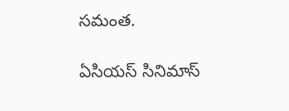సమంత.

ఏసియస్ సినిమాస్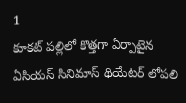1
కూకట్ పల్లిలో కొత్తగా ఏర్పాటైన ఏసియస్ సినిమాస్ థియేటర్ లోపలి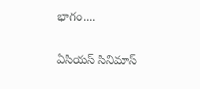భాగం....

ఏసియస్ సినిమాస్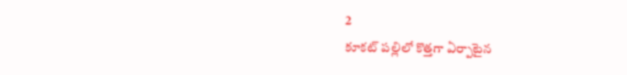2
కూకట్ పల్లిలో కొత్తగా ఏర్పాటైన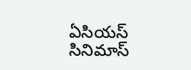ఏసియస్ సినిమాస్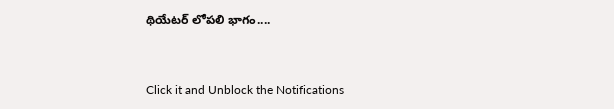థియేటర్ లోపలి భాగం....


Click it and Unblock the Notifications